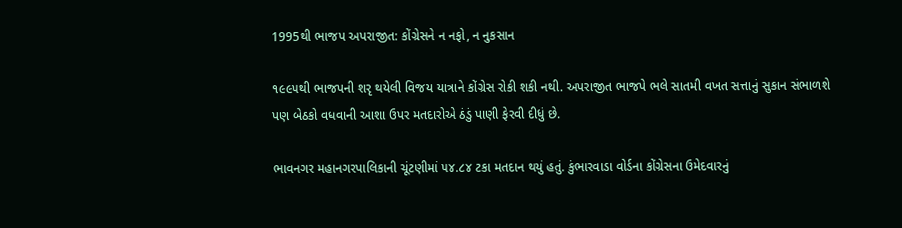1995થી ભાજપ અપરાજીત: કોંગ્રેસને ન નફો, ન નુકસાન

૧૯૯૫થી ભાજપની શરૃ થયેલી વિજય યાત્રાને કોંગ્રેસ રોકી શકી નથી. અપરાજીત ભાજપે ભલે સાતમી વખત સત્તાનું સુકાન સંભાળશે પણ બેઠકો વધવાની આશા ઉપર મતદારોએ ઠંડું પાણી ફેરવી દીધું છે.

ભાવનગર મહાનગરપાલિકાની ચૂંટણીમાં ૫૪.૮૪ ટકા મતદાન થયું હતું. કુંભારવાડા વોર્ડના કોંગ્રેસના ઉમેદવારનું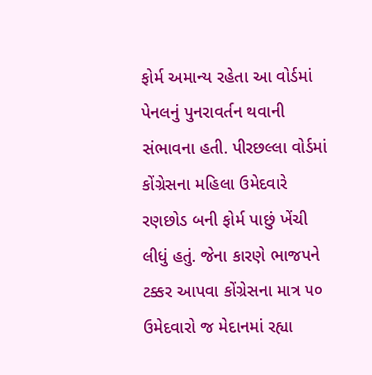ફોર્મ અમાન્ય રહેતા આ વોર્ડમાં પેનલનું પુનરાવર્તન થવાની સંભાવના હતી. પીરછલ્લા વોર્ડમાં કોંગ્રેસના મહિલા ઉમેદવારે રણછોડ બની ફોર્મ પાછું ખેંચી લીધું હતું. જેના કારણે ભાજપને ટક્કર આપવા કોંગ્રેસના માત્ર ૫૦ ઉમેદવારો જ મેદાનમાં રહ્યા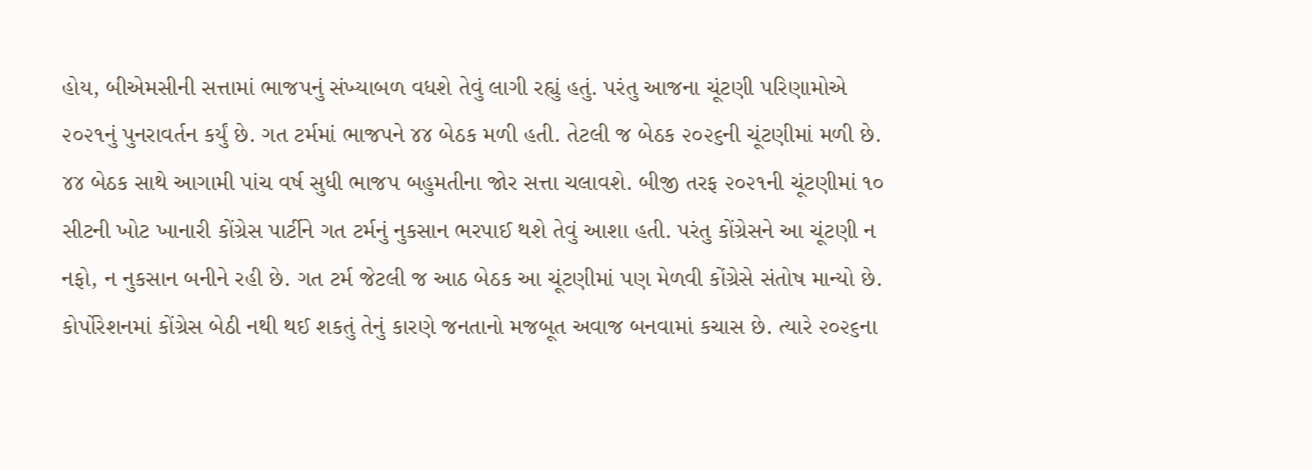હોય, બીએમસીની સત્તામાં ભાજપનું સંખ્યાબળ વધશે તેવું લાગી રહ્યું હતું. પરંતુ આજના ચૂંટણી પરિણામોએ ૨૦૨૧નું પુનરાવર્તન કર્યું છે. ગત ટર્મમાં ભાજપને ૪૪ બેઠક મળી હતી. તેટલી જ બેઠક ૨૦૨૬ની ચૂંટણીમાં મળી છે. ૪૪ બેઠક સાથે આગામી પાંચ વર્ષ સુધી ભાજપ બહુમતીના જોર સત્તા ચલાવશે. બીજી તરફ ૨૦૨૧ની ચૂંટણીમાં ૧૦ સીટની ખોટ ખાનારી કોંગ્રેસ પાર્ટીને ગત ટર્મનું નુકસાન ભરપાઈ થશે તેવું આશા હતી. પરંતુ કોંગ્રેસને આ ચૂંટણી ન નફો, ન નુકસાન બનીને રહી છે. ગત ટર્મ જેટલી જ આઠ બેઠક આ ચૂંટણીમાં પણ મેળવી કોંગ્રેસે સંતોષ માન્યો છે. કોર્પોરેશનમાં કોંગ્રેસ બેઠી નથી થઈ શકતું તેનું કારણે જનતાનો મજબૂત અવાજ બનવામાં કચાસ છે. ત્યારે ૨૦૨૬ના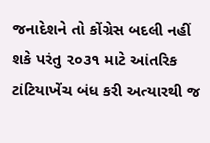જનાદેશને તો કોંગ્રેસ બદલી નહીં શકે પરંતુ ૨૦૩૧ માટે આંતરિક ટાંટિયાખેંચ બંધ કરી અત્યારથી જ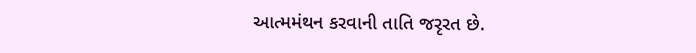આત્મમંથન કરવાની તાતિ જરૃરત છે.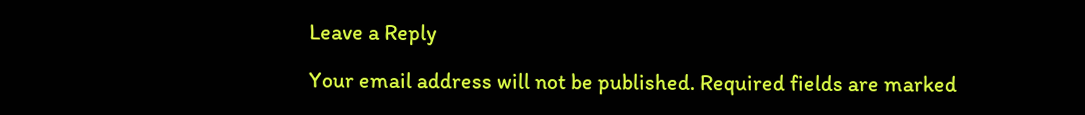Leave a Reply

Your email address will not be published. Required fields are marked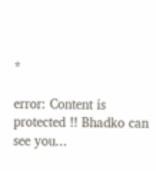*

error: Content is protected !! Bhadko can see you...